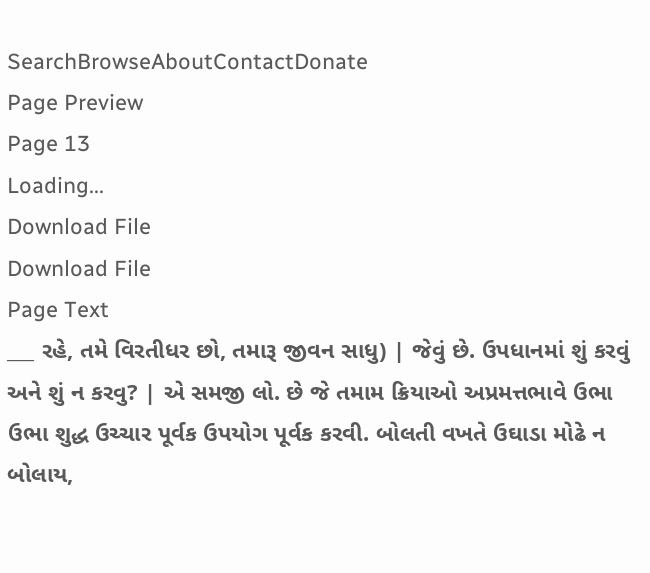SearchBrowseAboutContactDonate
Page Preview
Page 13
Loading...
Download File
Download File
Page Text
___ રહે, તમે વિરતીધર છો, તમારૂ જીવન સાધુ) | જેવું છે. ઉપધાનમાં શું કરવું અને શું ન કરવુ? | એ સમજી લો. છે જે તમામ ક્રિયાઓ અપ્રમત્તભાવે ઉભા ઉભા શુદ્ધ ઉચ્ચાર પૂર્વક ઉપયોગ પૂર્વક કરવી. બોલતી વખતે ઉઘાડા મોઢે ન બોલાય,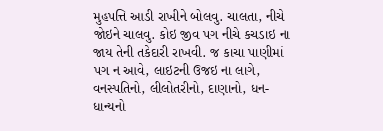મુહપત્તિ આડી રાખીને બોલવુ. ચાલતા, નીચે જોઇને ચાલવુ. કોઇ જીવ પગ નીચે કચડાઇ ના જાય તેની તકેદારી રાખવી. જ કાચા પાણીમાં પગ ન આવે, લાઇટની ઉજઇ ના લાગે, વનસ્પતિનો, લીલોતરીનો, દાણાનો, ધન-ધાન્યનો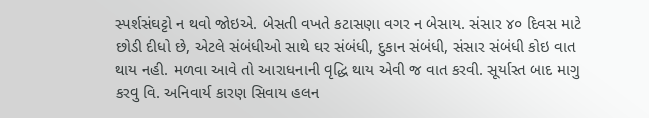સ્પર્શસંઘટ્ટો ન થવો જોઇએ. બેસતી વખતે કટાસણા વગર ન બેસાય. સંસાર ૪૦ દિવસ માટે છોડી દીધો છે, એટલે સંબંધીઓ સાથે ઘર સંબંધી, દુકાન સંબંધી, સંસાર સંબંધી કોઇ વાત થાય નહી. મળવા આવે તો આરાધનાની વૃદ્ધિ થાય એવી જ વાત કરવી. સૂર્યાસ્ત બાદ માગુ કરવુ વિ. અનિવાર્ય કારણ સિવાય હલન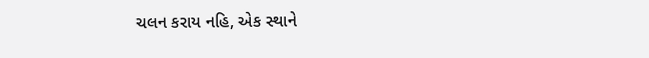ચલન કરાય નહિ, એક સ્થાને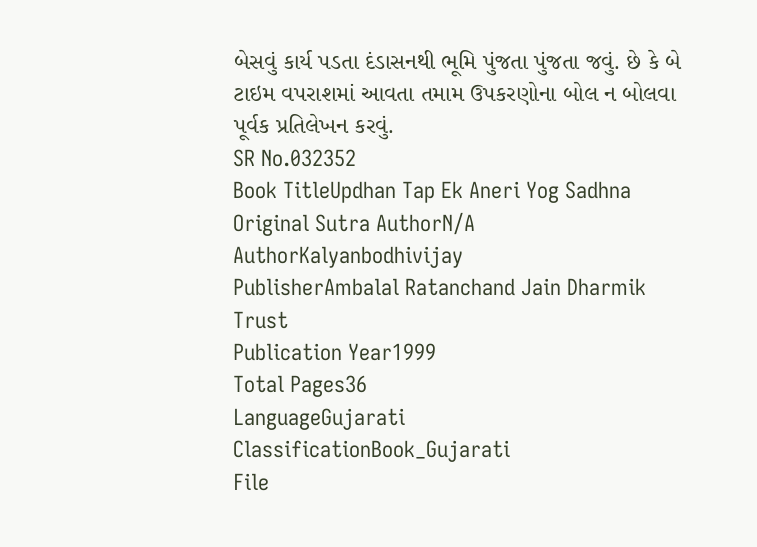બેસવું કાર્ય પડતા દંડાસનથી ભૂમિ પુંજતા પુંજતા જવું. છે કે બે ટાઇમ વપરાશમાં આવતા તમામ ઉપકરણોના બોલ ન બોલવા પૂર્વક પ્રતિલેખન કરવું.
SR No.032352
Book TitleUpdhan Tap Ek Aneri Yog Sadhna
Original Sutra AuthorN/A
AuthorKalyanbodhivijay
PublisherAmbalal Ratanchand Jain Dharmik Trust
Publication Year1999
Total Pages36
LanguageGujarati
ClassificationBook_Gujarati
File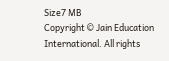Size7 MB
Copyright © Jain Education International. All rights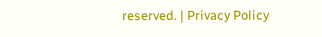reserved. | Privacy Policy